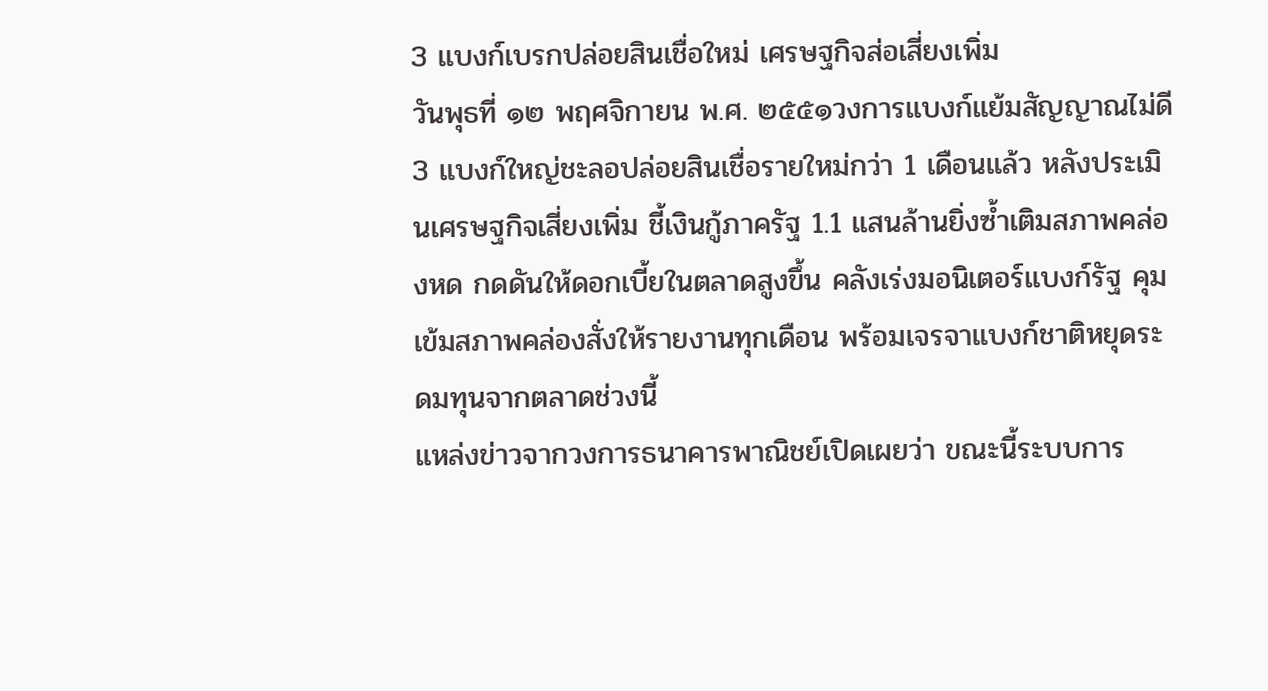3 แบงก์เบรกปล่อยสินเชื่อใหม่ เศรษฐกิจส่อเสี่ยงเพิ่ม
วันพุธที่ ๑๒ พฤศจิกายน พ.ศ. ๒๕๕๑วงการแบงก์แย้มสัญญาณไม่ดี 3 แบงก์ใหญ่ชะลอปล่อยสินเชื่อรายใหม่กว่า 1 เดือนแล้ว หลังประเมินเศรษฐกิจเสี่ยงเพิ่ม ชี้เงินกู้ภาครัฐ 1.1 แสนล้านยิ่งซ้ำเติมสภาพคล่องหด กดดันให้ดอกเบี้ยในตลาดสูงขึ้น คลังเร่งมอนิเตอร์แบงก์รัฐ คุมเข้มสภาพคล่องสั่งให้รายงานทุกเดือน พร้อมเจรจาแบงก์ชาติหยุดระดมทุนจากตลาดช่วงนี้
แหล่งข่าวจากวงการธนาคารพาณิชย์เปิดเผยว่า ขณะนี้ระบบการ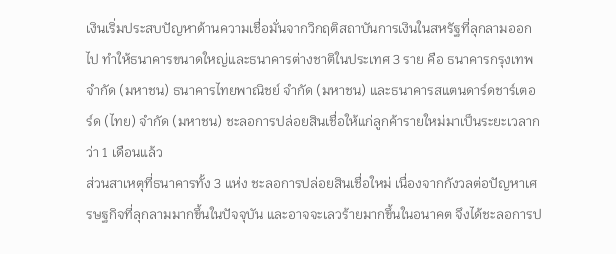เงินเริ่มประสบปัญหาด้านความเชื่อมั่นจากวิกฤติสถาบันการเงินในสหรัฐที่ลุกลามออกไป ทำให้ธนาคารขนาดใหญ่และธนาคารต่างชาติในประเทศ 3 ราย คือ ธนาคารกรุงเทพ จำกัด (มหาชน) ธนาคารไทยพาณิชย์ จำกัด (มหาชน) และธนาคารสแตนดาร์ดชาร์เตอร์ด (ไทย) จำกัด (มหาชน) ชะลอการปล่อยสินเชื่อให้แก่ลูกค้ารายใหม่มาเป็นระยะเวลากว่า 1 เดือนแล้ว
ส่วนสาเหตุที่ธนาคารทั้ง 3 แห่ง ชะลอการปล่อยสินเชื่อใหม่ เนื่องจากกังวลต่อปัญหาเศรษฐกิจที่ลุกลามมากขึ้นในปัจจุบัน และอาจจะเลวร้ายมากขึ้นในอนาคต จึงได้ชะลอการป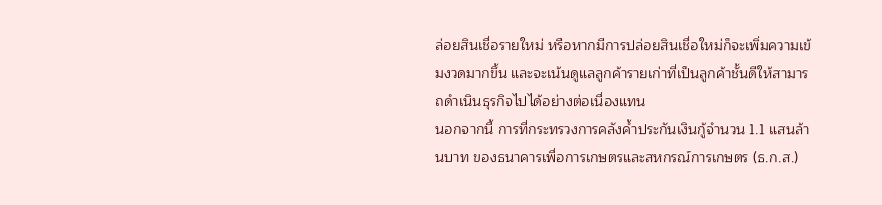ล่อยสินเชื่อรายใหม่ หรือหากมีการปล่อยสินเชื่อใหม่ก็จะเพิ่มความเข้มงวดมากขึ้น และจะเน้นดูแลลูกค้ารายเก่าที่เป็นลูกค้าชั้นดีให้สามารถดำเนินธุรกิจไปได้อย่างต่อเนื่องแทน
นอกจากนี้ การที่กระทรวงการคลังค้ำประกันเงินกู้จำนวน 1.1 แสนล้านบาท ของธนาคารเพื่อการเกษตรและสหกรณ์การเกษตร (ธ.ก.ส.)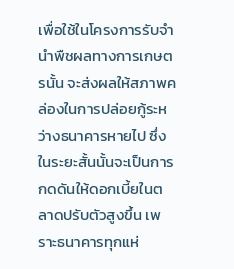เพื่อใช้ในโครงการรับจำนำพืชผลทางการเกษตรนั้น จะส่งผลให้สภาพคล่องในการปล่อยกู้ระหว่างธนาคารหายไป ซึ่งในระยะสั้นนั้นจะเป็นการกดดันให้ดอกเบี้ยในตลาดปรับตัวสูงขึ้น เพราะธนาคารทุกแห่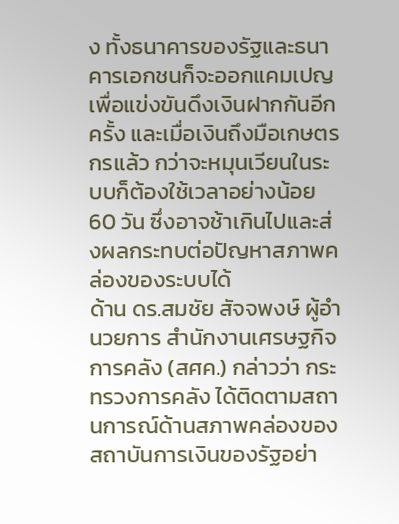ง ทั้งธนาคารของรัฐและธนาคารเอกชนก็จะออกแคมเปญเพื่อแข่งขันดึงเงินฝากกันอีกครั้ง และเมื่อเงินถึงมือเกษตรกรแล้ว กว่าจะหมุนเวียนในระบบก็ต้องใช้เวลาอย่างน้อย 60 วัน ซึ่งอาจช้าเกินไปและส่งผลกระทบต่อปัญหาสภาพคล่องของระบบได้
ด้าน ดร.สมชัย สัจจพงษ์ ผู้อำนวยการ สำนักงานเศรษฐกิจการคลัง (สศค.) กล่าวว่า กระทรวงการคลัง ได้ติดตามสถานการณ์ด้านสภาพคล่องของสถาบันการเงินของรัฐอย่า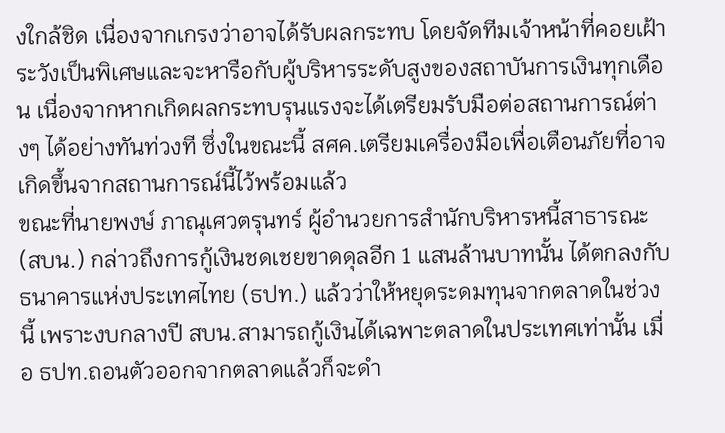งใกล้ชิด เนื่องจากเกรงว่าอาจได้รับผลกระทบ โดยจัดทีมเจ้าหน้าที่คอยเฝ้าระวังเป็นพิเศษและจะหารือกับผู้บริหารระดับสูงของสถาบันการเงินทุกเดือน เนื่องจากหากเกิดผลกระทบรุนแรงจะได้เตรียมรับมือต่อสถานการณ์ต่างๆ ได้อย่างทันท่วงที ซึ่งในขณะนี้ สศค.เตรียมเครื่องมือเพื่อเตือนภัยที่อาจเกิดขึ้นจากสถานการณ์นี้ไว้พร้อมแล้ว
ขณะที่นายพงษ์ ภาณุเศวตรุนทร์ ผู้อำนวยการสำนักบริหารหนี้สาธารณะ (สบน.) กล่าวถึงการกู้เงินชดเชยขาดดุลอีก 1 แสนล้านบาทนั้น ได้ตกลงกับธนาคารแห่งประเทศไทย (ธปท.) แล้วว่าให้หยุดระดมทุนจากตลาดในช่วงนี้ เพราะงบกลางปี สบน.สามารถกู้เงินได้เฉพาะตลาดในประเทศเท่านั้น เมื่อ ธปท.ถอนตัวออกจากตลาดแล้วก็จะดำ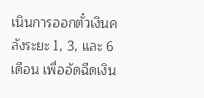เนินการออกตั๋วเงินคลังระยะ 1, 3, และ 6 เดือน เพื่ออัดฉีดเงิน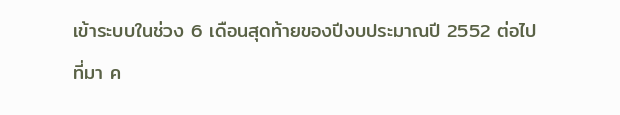เข้าระบบในช่วง 6 เดือนสุดท้ายของปีงบประมาณปี 2552 ต่อไป
ที่มา ค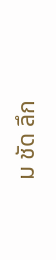ม ชัด ลึก